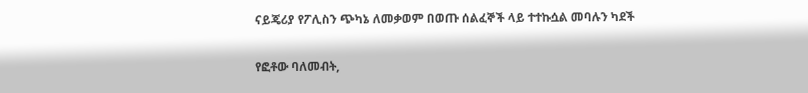ናይጄሪያ የፖሊስን ጭካኔ ለመቃወም በወጡ ሰልፈኞች ላይ ተተኩሷል መባሉን ካደች

የፎቶው ባለመብት,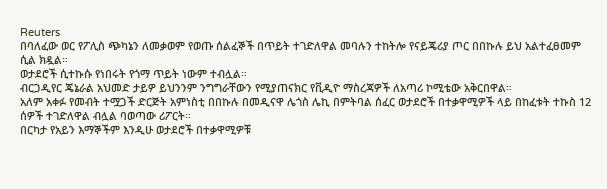Reuters
በባለፈው ወር የፖሊስ ጭካኔን ለመቃወም የወጡ ሰልፈኞች በጥይት ተገድለዋል መባሉን ተከትሎ የናይጄሪያ ጦር በበኩሉ ይህ አልተፈፀመም ሲል ክዷል።
ወታደሮች ሲተኩሱ የነበሩት የጎማ ጥይት ነውም ተብሏል።
ብርጋዲየር ጄኔራል አህመድ ታይዎ ይህንንም ንግግራቸውን የሚያጠናክር የቪዲዮ ማስረጃዎች ለአጣሪ ኮሚቴው አቅርበዋል።
አለም አቀፉ የመብት ተሟጋች ድርጅት አምነስቲ በበኩሉ በመዲናዋ ሌጎስ ሌኪ በምትባል ሰፈር ወታደሮች በተቃዋሚዎች ላይ በከፈቱት ተኩስ 12 ሰዎች ተገድለዋል ብሏል ባወጣው ሪፖርት።
በርካታ የአይን እማኞችም እንዲሁ ወታደሮች በተቃዋሚዎቹ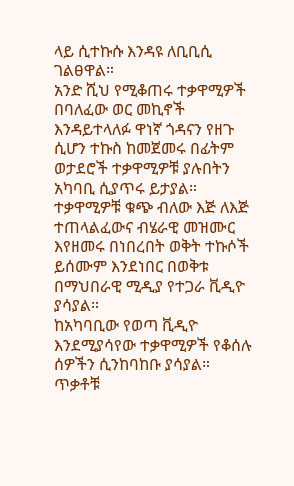ላይ ሲተኩሱ እንዳዩ ለቢቢሲ ገልፀዋል።
አንድ ሺህ የሚቆጠሩ ተቃዋሚዎች በባለፈው ወር መኪኖች እንዳይተላለፉ ዋነኛ ጎዳናን የዘጉ ሲሆን ተኩስ ከመጀመሩ በፊትም ወታደሮች ተቃዋሚዎቹ ያሉበትን አካባቢ ሲያጥሩ ይታያል።
ተቃዋሚዎቹ ቁጭ ብለው እጅ ለእጅ ተጠላልፈውና ብሄራዊ መዝሙር እየዘመሩ በነበረበት ወቅት ተኩሶች ይሰሙም እንደነበር በወቅቱ በማህበራዊ ሚዲያ የተጋራ ቪዲዮ ያሳያል።
ከአካባቢው የወጣ ቪዲዮ እንደሚያሳየው ተቃዋሚዎች የቆሰሉ ሰዎችን ሲንከባከቡ ያሳያል።
ጥቃቶቹ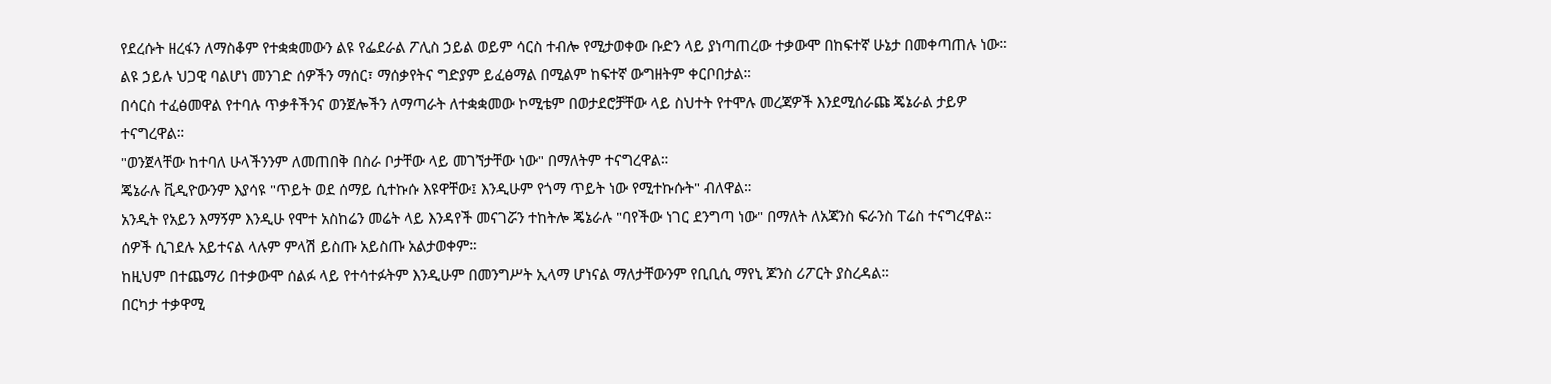የደረሱት ዘረፋን ለማስቆም የተቋቋመውን ልዩ የፌደራል ፖሊስ ኃይል ወይም ሳርስ ተብሎ የሚታወቀው ቡድን ላይ ያነጣጠረው ተቃውሞ በከፍተኛ ሁኔታ በመቀጣጠሉ ነው።
ልዩ ኃይሉ ህጋዊ ባልሆነ መንገድ ሰዎችን ማሰር፣ ማሰቃየትና ግድያም ይፈፅማል በሚልም ከፍተኛ ውግዘትም ቀርቦበታል።
በሳርስ ተፈፅመዋል የተባሉ ጥቃቶችንና ወንጀሎችን ለማጣራት ለተቋቋመው ኮሚቴም በወታደሮቻቸው ላይ ስህተት የተሞሉ መረጃዎች እንደሚሰራጩ ጄኔራል ታይዎ ተናግረዋል።
"ወንጀላቸው ከተባለ ሁላችንንም ለመጠበቅ በስራ ቦታቸው ላይ መገኘታቸው ነው" በማለትም ተናግረዋል።
ጄኔራሉ ቪዲዮውንም እያሳዩ "ጥይት ወደ ሰማይ ሲተኩሱ እዩዋቸው፤ እንዲሁም የጎማ ጥይት ነው የሚተኩሱት" ብለዋል።
አንዲት የአይን እማኝም እንዲሁ የሞተ አስከሬን መሬት ላይ እንዳየች መናገሯን ተከትሎ ጄኔራሉ "ባየችው ነገር ደንግጣ ነው" በማለት ለአጃንስ ፍራንስ ፐሬስ ተናግረዋል።
ሰዎች ሲገደሉ አይተናል ላሉም ምላሽ ይስጡ አይስጡ አልታወቀም።
ከዚህም በተጨማሪ በተቃውሞ ሰልፉ ላይ የተሳተፉትም እንዲሁም በመንግሥት ኢላማ ሆነናል ማለታቸውንም የቢቢሲ ማየኒ ጆንስ ሪፖርት ያስረዳል።
በርካታ ተቃዋሚ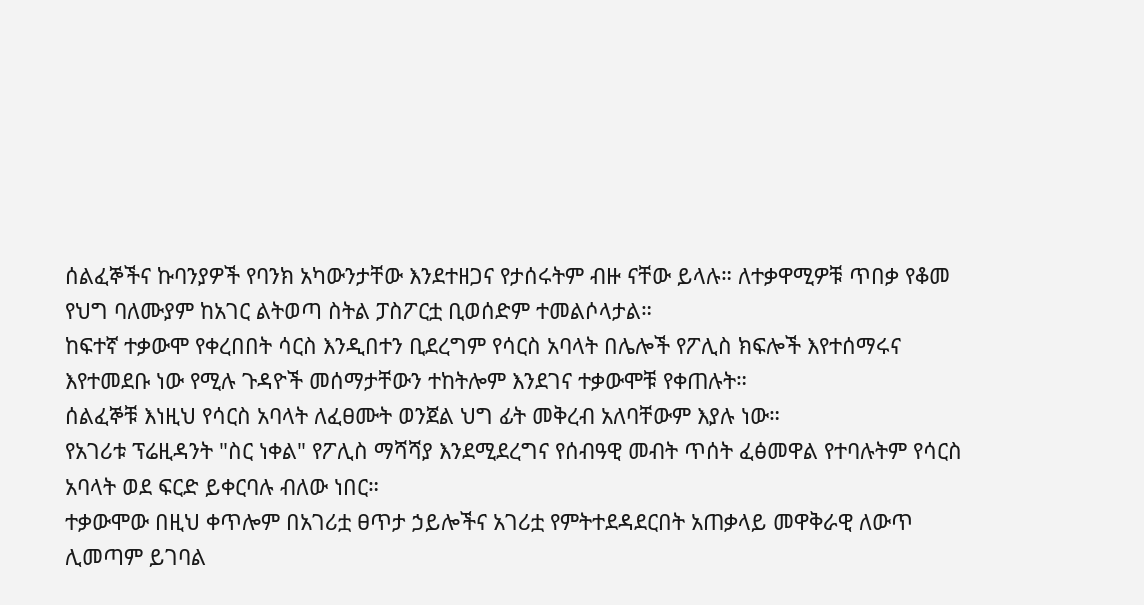ሰልፈኞችና ኩባንያዎች የባንክ አካውንታቸው እንደተዘጋና የታሰሩትም ብዙ ናቸው ይላሉ። ለተቃዋሚዎቹ ጥበቃ የቆመ የህግ ባለሙያም ከአገር ልትወጣ ስትል ፓስፖርቷ ቢወሰድም ተመልሶላታል።
ከፍተኛ ተቃውሞ የቀረበበት ሳርስ እንዲበተን ቢደረግም የሳርስ አባላት በሌሎች የፖሊስ ክፍሎች እየተሰማሩና እየተመደቡ ነው የሚሉ ጉዳዮች መሰማታቸውን ተከትሎም እንደገና ተቃውሞቹ የቀጠሉት።
ሰልፈኞቹ እነዚህ የሳርስ አባላት ለፈፀሙት ወንጀል ህግ ፊት መቅረብ አለባቸውም እያሉ ነው።
የአገሪቱ ፕሬዚዳንት "ስር ነቀል" የፖሊስ ማሻሻያ እንደሚደረግና የሰብዓዊ መብት ጥሰት ፈፅመዋል የተባሉትም የሳርስ አባላት ወደ ፍርድ ይቀርባሉ ብለው ነበር።
ተቃውሞው በዚህ ቀጥሎም በአገሪቷ ፀጥታ ኃይሎችና አገሪቷ የምትተደዳደርበት አጠቃላይ መዋቅራዊ ለውጥ ሊመጣም ይገባል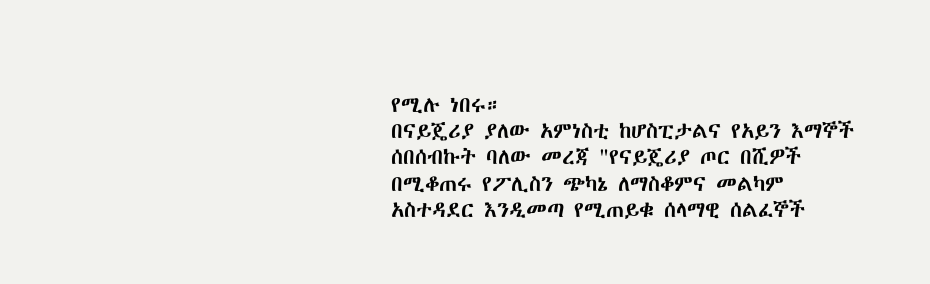የሚሉ ነበሩ።
በናይጄሪያ ያለው አምነስቲ ከሆስፒታልና የአይን እማኞች ሰበሰብኩት ባለው መረጃ "የናይጄሪያ ጦር በሺዎች በሚቆጠሩ የፖሊስን ጭካኔ ለማስቆምና መልካም አስተዳደር እንዲመጣ የሚጠይቁ ሰላማዊ ሰልፈኞች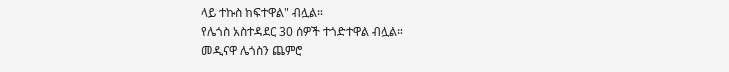ላይ ተኩስ ከፍተዋል" ብሏል።
የሌጎስ አስተዳደር 30 ሰዎች ተጎድተዋል ብሏል።
መዲናዋ ሌጎስን ጨምሮ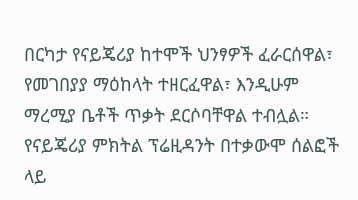በርካታ የናይጄሪያ ከተሞች ህንፃዎች ፈራርሰዋል፣ የመገበያያ ማዕከላት ተዘርፈዋል፣ እንዲሁም ማረሚያ ቤቶች ጥቃት ደርሶባቸዋል ተብሏል።
የናይጄሪያ ምክትል ፕሬዚዳንት በተቃውሞ ሰልፎች ላይ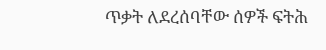ጥቃት ለደረሰባቸው ሰዎች ፍትሕ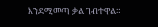እንደሚመጣ ቃል ገብተዋል።